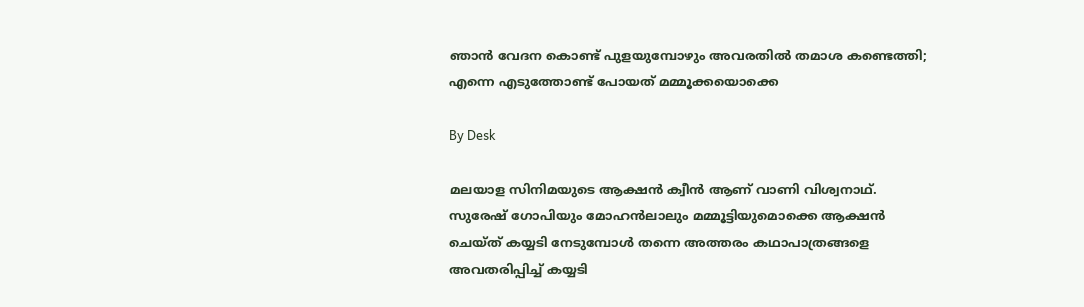ഞാന്‍ വേദന കൊണ്ട് പുളയുമ്പോഴും അവരതില്‍ തമാശ കണ്ടെത്തി; എന്നെ എടുത്തോണ്ട് പോയത് മമ്മൂക്കയൊക്കെ

By Desk

മലയാള സിനിമയുടെ ആക്ഷന്‍ ക്വീന്‍ ആണ് വാണി വിശ്വനാഥ്. സുരേഷ് ഗോപിയും മോഹന്‍ലാലും മമ്മൂട്ടിയുമൊക്കെ ആക്ഷന്‍ ചെയ്ത് കയ്യടി നേടുമ്പോള്‍ തന്നെ അത്തരം കഥാപാത്രങ്ങളെ അവതരിപ്പിച്ച് കയ്യടി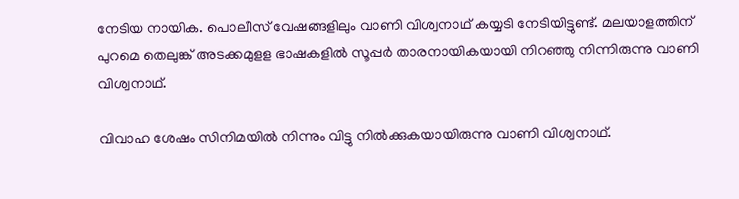നേടിയ നായിക. പൊലീസ് വേഷങ്ങളിലും വാണി വിശ്വനാഥ് കയ്യടി നേടിയിട്ടുണ്ട്. മലയാളത്തിന് പുറമെ തെലുങ്ക് അടക്കമുളള ഭാഷകളില്‍ സൂപ്പര്‍ താരനായികയായി നിറഞ്ഞു നിന്നിരുന്നു വാണി വിശ്വനാഥ്.

വിവാഹ ശേഷം സിനിമയില്‍ നിന്നും വിട്ടു നില്‍ക്കുകയായിരുന്നു വാണി വിശ്വനാഥ്.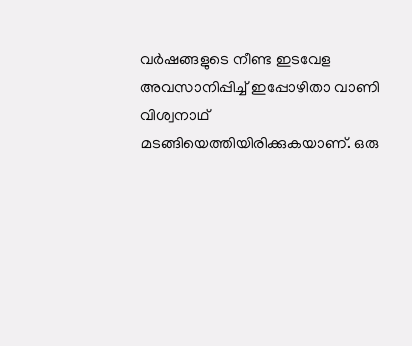വര്‍ഷങ്ങളുടെ നീണ്ട ഇടവേള അവസാനിപ്പിച്ച് ഇപ്പോഴിതാ വാണി വിശ്വനാഥ് മടങ്ങിയെത്തിയിരിക്കുകയാണ്. ഒരു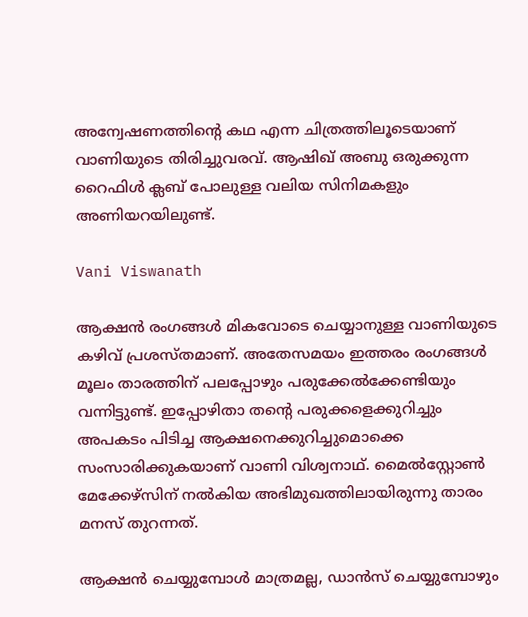അന്വേഷണത്തിന്റെ കഥ എന്ന ചിത്രത്തിലൂടെയാണ് വാണിയുടെ തിരിച്ചുവരവ്. ആഷിഖ് അബു ഒരുക്കുന്ന റൈഫിള്‍ ക്ലബ് പോലുള്ള വലിയ സിനിമകളും അണിയറയിലുണ്ട്.

Vani Viswanath

ആക്ഷന്‍ രംഗങ്ങള്‍ മികവോടെ ചെയ്യാനുള്ള വാണിയുടെ കഴിവ് പ്രശസ്തമാണ്. അതേസമയം ഇത്തരം രംഗങ്ങള്‍ മൂലം താരത്തിന് പലപ്പോഴും പരുക്കേല്‍ക്കേണ്ടിയും വന്നിട്ടുണ്ട്. ഇപ്പോഴിതാ തന്റെ പരുക്കളെക്കുറിച്ചും അപകടം പിടിച്ച ആക്ഷനെക്കുറിച്ചുമൊക്കെ സംസാരിക്കുകയാണ് വാണി വിശ്വനാഥ്. മൈല്‍സ്റ്റോണ്‍ മേക്കേഴ്‌സിന് നല്‍കിയ അഭിമുഖത്തിലായിരുന്നു താരം മനസ് തുറന്നത്.

ആക്ഷന്‍ ചെയ്യുമ്പോള്‍ മാത്രമല്ല, ഡാന്‍സ് ചെയ്യുമ്പോഴും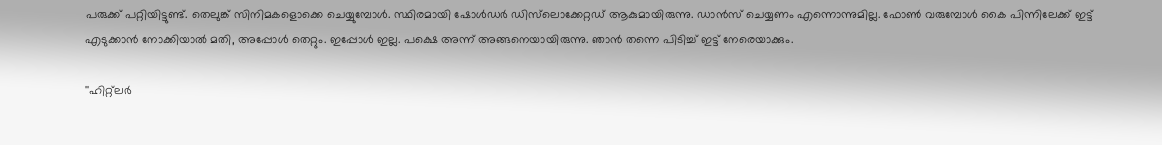പരുക്ക് പറ്റിയിട്ടുണ്ട്. തെലുങ്ക് സിനിമകളൊക്കെ ചെയ്യുമ്പോള്‍. സ്ഥിരമായി ഷോള്‍ഡര്‍ ഡിസ്‌ലൊക്കേറ്റഡ് ആകുമായിരുന്നു. ഡാന്‍സ് ചെയ്യണം എന്നൊന്നുമില്ല. ഫോണ്‍ വരുമ്പോള്‍ കൈ പിന്നിലേക്ക് ഇട്ട് എടുക്കാന്‍ നോക്കിയാല്‍ മതി, അപ്പോള്‍ തെറ്റും. ഇപ്പോള്‍ ഇല്ല. പക്ഷെ അന്ന് അങ്ങനെയായിരുന്നു. ഞാന്‍ തന്നെ പിടിച്ച് ഇട്ട് നേരെയാക്കും.

''ഹിറ്റ്‌ലര്‍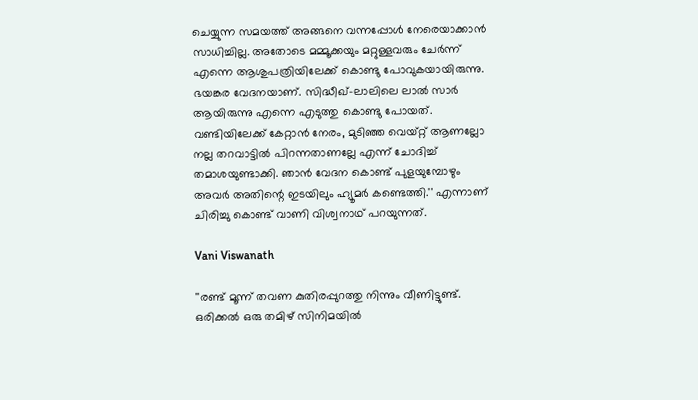ചെയ്യുന്ന സമയത്ത് അങ്ങനെ വന്നപ്പോള്‍ നേരെയാക്കാന്‍ സാധിച്ചില്ല. അതോടെ മമ്മൂക്കയും മറ്റുള്ളവരും ചേര്‍ന്ന് എന്നെ ആശുപത്രിയിലേക്ക് കൊണ്ടു പോവുകയായിരുന്നു. ഭയങ്കര വേദനയാണ്. സിദ്ധീഖ്-ലാലിലെ ലാല്‍ സാര്‍ ആയിരുന്നു എന്നെ എടുത്തു കൊണ്ടു പോയത്. വണ്ടിയിലേക്ക് കേറ്റാന്‍ നേരം, മുടിഞ്ഞ വെയ്റ്റ് ആണല്ലോ നല്ല തറവാട്ടില്‍ പിറന്നതാണല്ലേ എന്ന് ചോദിച്ച് തമാശയുണ്ടാക്കി. ഞാന്‍ വേദന കൊണ്ട് പുളയുമ്പോഴും അവര്‍ അതിന്റെ ഇടയിലും ഹ്യൂമര്‍ കണ്ടെത്തി.'' എന്നാണ് ചിരിച്ചു കൊണ്ട് വാണി വിശ്വനാഥ് പറയുന്നത്.

Vani Viswanath

''രണ്ട് മൂന്ന് തവണ കുതിരപ്പുറത്തു നിന്നും വീണിട്ടുണ്ട്. ഒരിക്കല്‍ ഒരു തമിഴ് സിനിമയില്‍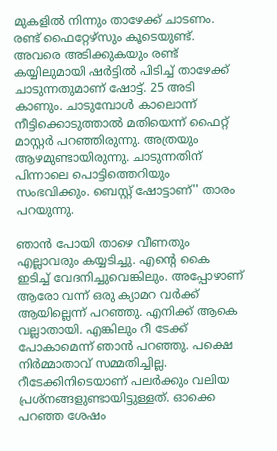മുകളില്‍ നിന്നും താഴേക്ക് ചാടണം. രണ്ട് ഫൈറ്റേഴ്‌സും കൂടെയുണ്ട്. അവരെ അടിക്കുകയും രണ്ട് കയ്യിലുമായി ഷര്‍ട്ടില്‍ പിടിച്ച് താഴേക്ക് ചാടുന്നതുമാണ് ഷോട്ട്. 25 അടി കാണും. ചാടുമ്പോള്‍ കാലൊന്ന് നീട്ടിക്കൊടുത്താല്‍ മതിയെന്ന് ഫൈറ്റ് മാസ്റ്റര്‍ പറഞ്ഞിരുന്നു. അത്രയും ആഴമുണ്ടായിരുന്നു. ചാടുന്നതിന് പിന്നാലെ പൊട്ടിത്തെറിയും സംഭവിക്കും. ബെസ്റ്റ് ഷോട്ടാണ്'' താരം പറയുന്നു.

ഞാന്‍ പോയി താഴെ വീണതും എല്ലാവരും കയ്യടിച്ചു. എന്റെ കൈ ഇടിച്ച് വേദനിച്ചുവെങ്കിലും. അപ്പോഴാണ് ആരോ വന്ന് ഒരു ക്യാമറ വര്‍ക്ക് ആയില്ലെന്ന് പറഞ്ഞു. എനിക്ക് ആകെ വല്ലാതായി. എങ്കിലും റീ ടേക്ക് പോകാമെന്ന് ഞാന്‍ പറഞ്ഞു. പക്ഷെ നിര്‍മ്മാതാവ് സമ്മതിച്ചില്ല. റീടേക്കിനിടെയാണ് പലര്‍ക്കും വലിയ പ്രശ്‌നങ്ങളുണ്ടായിട്ടുള്ളത്. ഓക്കെ പറഞ്ഞ ശേഷം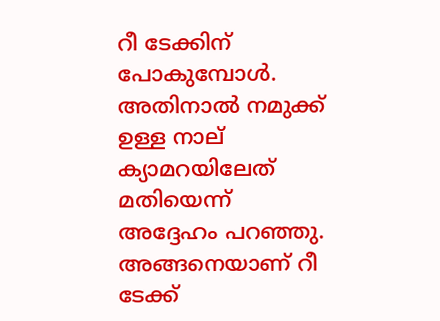റീ ടേക്കിന് പോകുമ്പോള്‍. അതിനാല്‍ നമുക്ക് ഉള്ള നാല് ക്യാമറയിലേത് മതിയെന്ന് അദ്ദേഹം പറഞ്ഞു. അങ്ങനെയാണ് റീ ടേക്ക്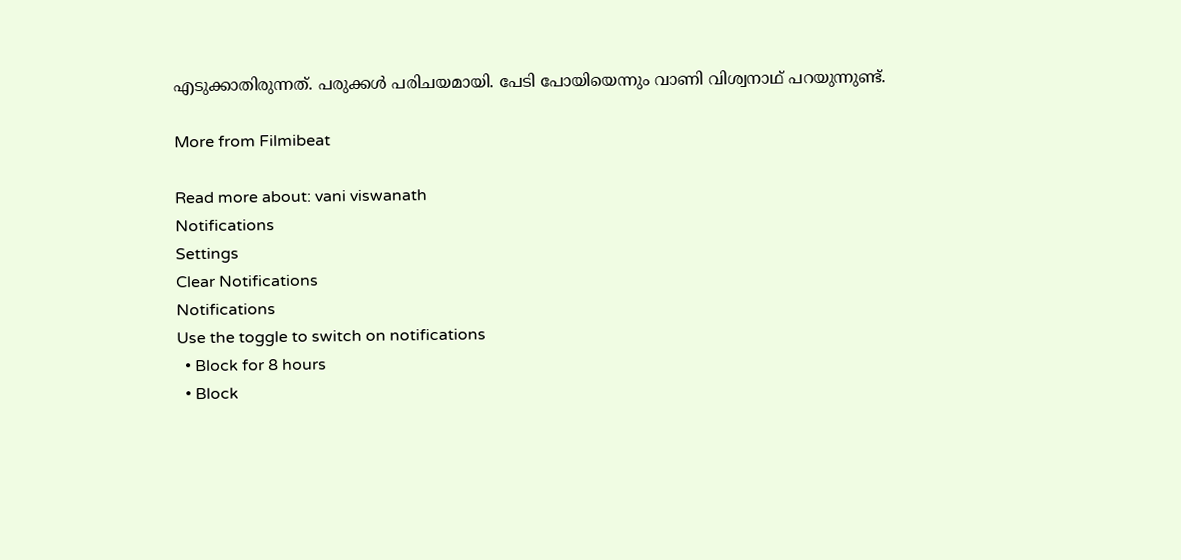എടുക്കാതിരുന്നത്. പരുക്കള്‍ പരിചയമായി. പേടി പോയിയെന്നും വാണി വിശ്വനാഥ് പറയുന്നുണ്ട്.

More from Filmibeat

Read more about: vani viswanath
Notifications
Settings
Clear Notifications
Notifications
Use the toggle to switch on notifications
  • Block for 8 hours
  • Block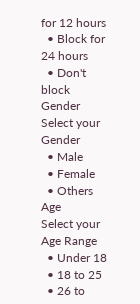for 12 hours
  • Block for 24 hours
  • Don't block
Gender
Select your Gender
  • Male
  • Female
  • Others
Age
Select your Age Range
  • Under 18
  • 18 to 25
  • 26 to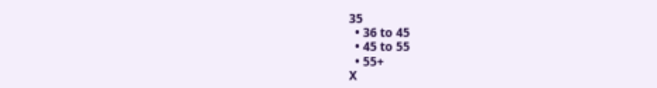35
  • 36 to 45
  • 45 to 55
  • 55+
X